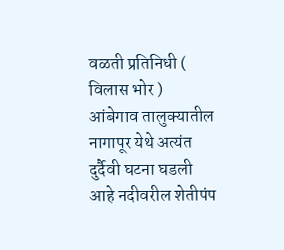वळती प्रतिनिधी ( विलास भोर )
आंबेगाव तालुक्यातील नागापूर येथे अत्यंत दुर्दैवी घटना घडली आहे नदीवरील शेतीपंप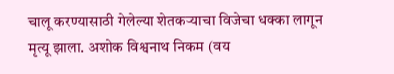चालू करण्यासाठी गेलेल्या शेतकऱ्याचा विजेचा धक्का लागून मृत्यू झाला. अशोक विश्वनाथ निकम (वय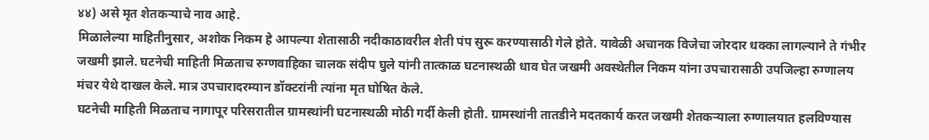४४) असे मृत शेतकऱ्याचे नाव आहे.
मिळालेल्या माहितीनुसार, अशोक निकम हे आपल्या शेतासाठी नदीकाठावरील शेती पंप सुरू करण्यासाठी गेले होते. यावेळी अचानक विजेचा जोरदार धक्का लागल्याने ते गंभीर जखमी झाले. घटनेची माहिती मिळताच रुग्णवाहिका चालक संदीप घुले यांनी तात्काळ घटनास्थळी धाव घेत जखमी अवस्थेतील निकम यांना उपचारासाठी उपजिल्हा रुग्णालय मंचर येथे दाखल केले. मात्र उपचारादरम्यान डॉक्टरांनी त्यांना मृत घोषित केले.
घटनेची माहिती मिळताच नागापूर परिसरातील ग्रामस्थांनी घटनास्थळी मोठी गर्दी केली होती. ग्रामस्थांनी तातडीने मदतकार्य करत जखमी शेतकऱ्याला रुग्णालयात हलविण्यास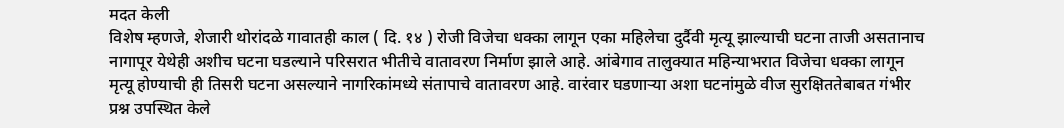मदत केली
विशेष म्हणजे, शेजारी थोरांदळे गावातही काल ( दि. १४ ) रोजी विजेचा धक्का लागून एका महिलेचा दुर्दैवी मृत्यू झाल्याची घटना ताजी असतानाच नागापूर येथेही अशीच घटना घडल्याने परिसरात भीतीचे वातावरण निर्माण झाले आहे. आंबेगाव तालुक्यात महिन्याभरात विजेचा धक्का लागून मृत्यू होण्याची ही तिसरी घटना असल्याने नागरिकांमध्ये संतापाचे वातावरण आहे. वारंवार घडणाऱ्या अशा घटनांमुळे वीज सुरक्षिततेबाबत गंभीर प्रश्न उपस्थित केले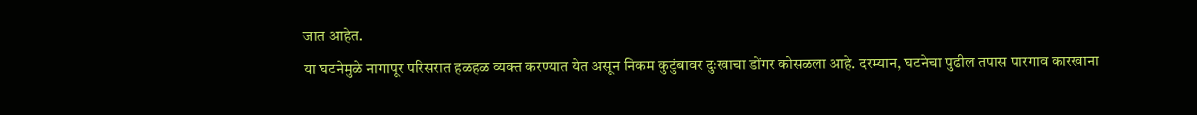जात आहेत.
या घटनेमुळे नागापूर परिसरात हळहळ व्यक्त करण्यात येत असून निकम कुटुंबावर दुःखाचा डोंगर कोसळला आहे. दरम्यान, घटनेचा पुढील तपास पारगाव कारखाना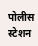पोलीस स्टेशन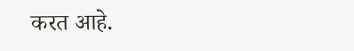करत आहे.